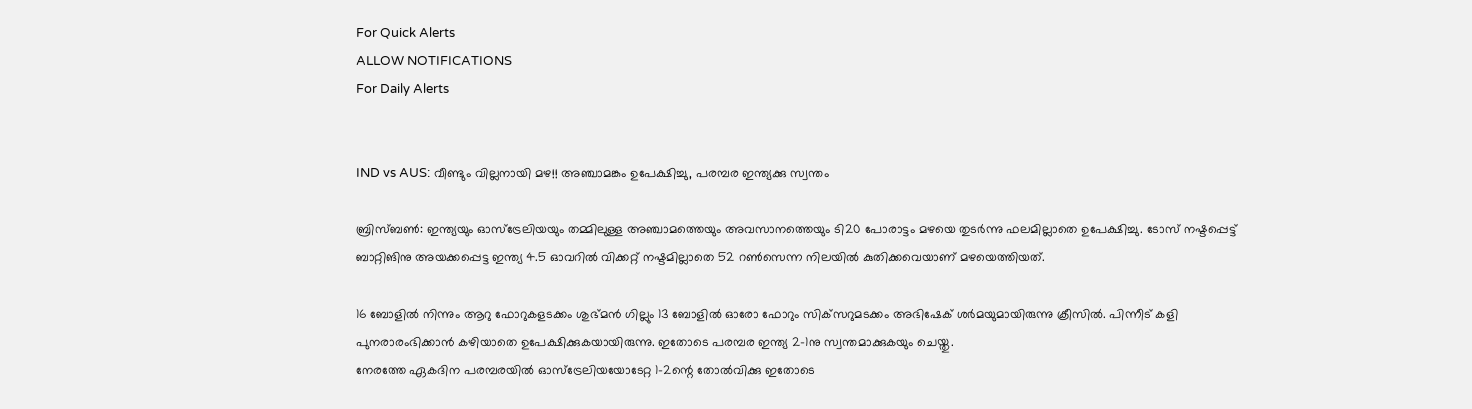For Quick Alerts
ALLOW NOTIFICATIONS
For Daily Alerts


IND vs AUS: വീണ്ടും വില്ലനായി മഴ!! അഞ്ചാമങ്കം ഉപേക്ഷിച്ചു, പരമ്പര ഇന്ത്യക്കു സ്വന്തം

ബ്രിസ്ബണ്‍: ഇന്ത്യയും ഓസ്‌ട്രേലിയയും തമ്മിലുള്ള അഞ്ചാമത്തെയും അവസാനത്തെയും ടി20 പോരാട്ടം മഴയെ തുടര്‍ന്നു ഫലമില്ലാതെ ഉപേക്ഷിച്ചു. ടോസ് നഷ്ടപ്പെട്ട് ബാറ്റിങിനു അയക്കപ്പെട്ട ഇന്ത്യ 4.5 ഓവറില്‍ വിക്കറ്റ് നഷ്ടമില്ലാതെ 52 റണ്‍സെന്ന നിലയില്‍ കുതിക്കവെയാണ് മഴയെത്തിയത്.

16 ബോളില്‍ നിന്നും ആറു ഫോറുകളടക്കം ശുഭ്മന്‍ ഗില്ലും 13 ബോളില്‍ ഓരോ ഫോറും സിക്‌സറുമടക്കം അഭിഷേക് ശര്‍മയുമായിരുന്നു ക്രീസില്‍. പിന്നീട് കളി പുനരാരംഭിക്കാന്‍ കഴിയാതെ ഉപേക്ഷിക്കുകയായിരുന്നു. ഇതോടെ പരമ്പര ഇന്ത്യ 2-1നു സ്വന്തമാക്കുകയും ചെയ്തു.
നേരത്തേ ഏകദിന പരമ്പരയില്‍ ഓസ്‌ട്രേലിയയോടേറ്റ 1-2ന്റെ തോല്‍വിക്കു ഇതോടെ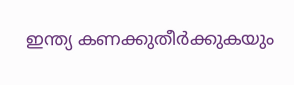ഇന്ത്യ കണക്കുതീര്‍ക്കുകയും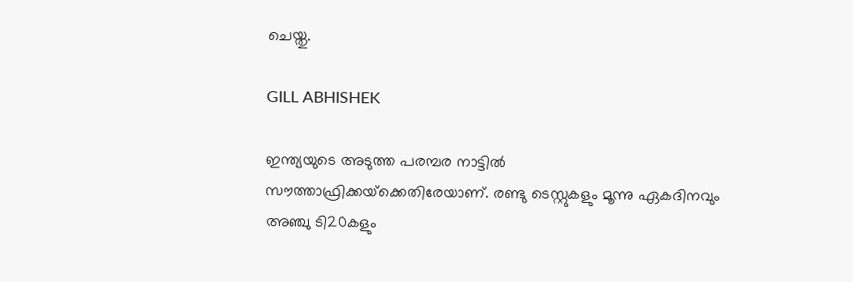ചെയ്തു.

GILL ABHISHEK

ഇന്ത്യയുടെ അടുത്ത പരമ്പര നാട്ടില്‍ സൗത്താഫ്രിക്കയ്‌ക്കെതിരേയാണ്. രണ്ടു ടെസ്റ്റുകളും മൂന്നു ഏകദിനവും അഞ്ചു ടി20കളും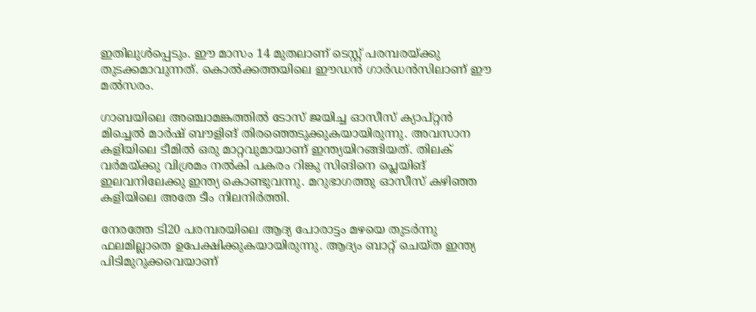ഇതിലുള്‍പ്പെടും. ഈ മാസം 14 മുതലാണ് ടെസ്റ്റ് പരമ്പരയ്ക്കു തുടക്കമാവുന്നത്. കൊല്‍ക്കത്തയിലെ ഈഡന്‍ ഗാര്‍ഡന്‍സിലാണ് ഈ മല്‍സരം.

ഗാബയിലെ അഞ്ചാമങ്കത്തില്‍ ടോസ് ജയിച്ച ഓസീസ് ക്യാപ്റ്റന്‍ മിച്ചെല്‍ മാര്‍ഷ് ബൗളിങ് തിരഞ്ഞെടുക്കുകയായിരുന്നു. അവസാന കളിയിലെ ടീമില്‍ ഒരു മാറ്റവുമായാണ് ഇന്ത്യയിറങ്ങിയത്. തിലക് വര്‍മയ്ക്കു വിശ്രമം നല്‍കി പകരം റിങ്കു സിങിനെ പ്ലെയിങ് ഇലവനിലേക്കു ഇന്ത്യ കൊണ്ടുവന്നു. മറുഭാഗത്തു ഓസീസ് കഴിഞ്ഞ കളിയിലെ അതേ ടീം നിലനിര്‍ത്തി.

നേരത്തേ ടി20 പരമ്പരയിലെ ആദ്യ പോരാട്ടം മഴയെ തുടര്‍ന്നു ഫലമില്ലാതെ ഉപേക്ഷിക്കുകയായിരുന്നു. ആദ്യം ബാറ്റ് ചെയ്ത ഇന്ത്യ പിടിമുറുക്കവെയാണ്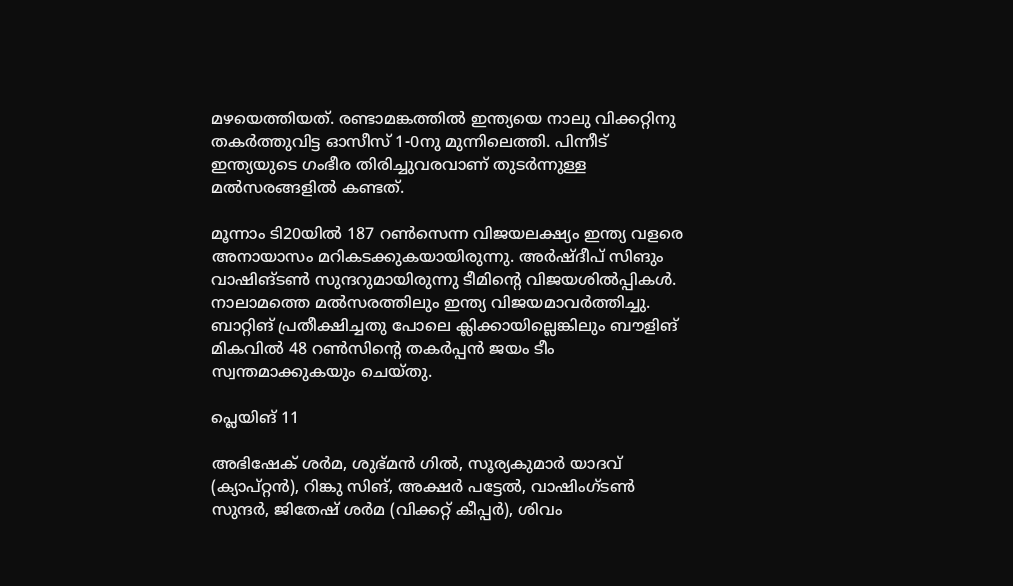മഴയെത്തിയത്. രണ്ടാമങ്കത്തില്‍ ഇന്ത്യയെ നാലു വിക്കറ്റിനു തകര്‍ത്തുവിട്ട ഓസീസ് 1-0നു മുന്നിലെത്തി. പിന്നീട് ഇന്ത്യയുടെ ഗംഭീര തിരിച്ചുവരവാണ് തുടര്‍ന്നുള്ള മല്‍സരങ്ങളില്‍ കണ്ടത്.

മൂന്നാം ടി20യില്‍ 187 റണ്‍സെന്ന വിജയലക്ഷ്യം ഇന്ത്യ വളരെ അനായാസം മറികടക്കുകയായിരുന്നു. അര്‍ഷ്ദീപ് സിങും വാഷിങ്ടണ്‍ സുന്ദറുമായിരുന്നു ടീമിന്റെ വിജയശില്‍പ്പികള്‍. നാലാമത്തെ മല്‍സരത്തിലും ഇന്ത്യ വിജയമാവര്‍ത്തിച്ചു. ബാറ്റിങ് പ്രതീക്ഷിച്ചതു പോലെ ക്ലിക്കായില്ലെങ്കിലും ബൗളിങ് മികവില്‍ 48 റണ്‍സിന്റെ തകര്‍പ്പന്‍ ജയം ടീം സ്വന്തമാക്കുകയും ചെയ്തു.

പ്ലെയിങ് 11

അഭിഷേക് ശര്‍മ, ശുഭ്മന്‍ ഗില്‍, സൂര്യകുമാര്‍ യാദവ് (ക്യാപ്റ്റന്‍), റിങ്കു സിങ്, അക്ഷര്‍ പട്ടേല്‍, വാഷിംഗ്ടണ്‍ സുന്ദര്‍, ജിതേഷ് ശര്‍മ (വിക്കറ്റ് കീപ്പര്‍), ശിവം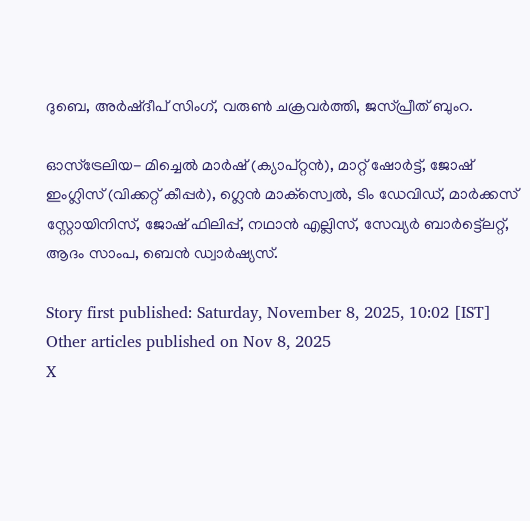ദുബെ, അര്‍ഷ്ദീപ് സിംഗ്, വരുണ്‍ ചക്രവര്‍ത്തി, ജസ്പ്രീത് ബുംറ.

ഓസ്‌ട്രേലിയ- മിച്ചെല്‍ മാര്‍ഷ് (ക്യാപ്റ്റന്‍), മാറ്റ് ഷോര്‍ട്ട്, ജോഷ് ഇംഗ്ലിസ് (വിക്കറ്റ് കീപ്പര്‍), ഗ്ലെന്‍ മാക്‌സ്വെല്‍, ടിം ഡേവിഡ്, മാര്‍ക്കസ് സ്റ്റോയിനിസ്, ജോഷ് ഫിലിപ്പ്, നഥാന്‍ എല്ലിസ്, സേവ്യര്‍ ബാര്‍ട്ട്ലെറ്റ്, ആദം സാംപ, ബെന്‍ ഡ്വാര്‍ഷ്യസ്.

Story first published: Saturday, November 8, 2025, 10:02 [IST]
Other articles published on Nov 8, 2025
X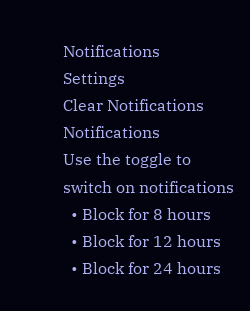Notifications
Settings
Clear Notifications
Notifications
Use the toggle to switch on notifications
  • Block for 8 hours
  • Block for 12 hours
  • Block for 24 hours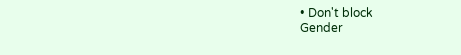• Don't block
Gender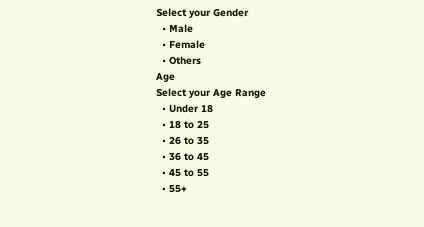Select your Gender
  • Male
  • Female
  • Others
Age
Select your Age Range
  • Under 18
  • 18 to 25
  • 26 to 35
  • 36 to 45
  • 45 to 55
  • 55+